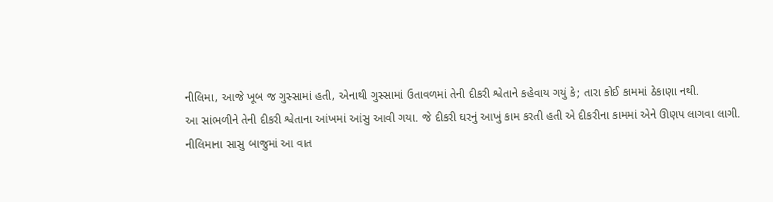નીલિમા, આજે ખૂબ જ ગુસ્સામાં હતી, એનાથી ગુસ્સામાં ઉતાવળમાં તેની દીકરી શ્વેતાને કહેવાય ગયું કે; તારા કોઈ કામમાં ઠેકાણા નથી.
આ સાંભળીને તેની દીકરી શ્વેતાના આંખમાં આંસુ આવી ગયા. જે દીકરી ઘરનું આખું કામ કરતી હતી એ દીકરીના કામમાં એને ઊણપ લાગવા લાગી.
નીલિમાના સાસુ બાજુમાં આ વાત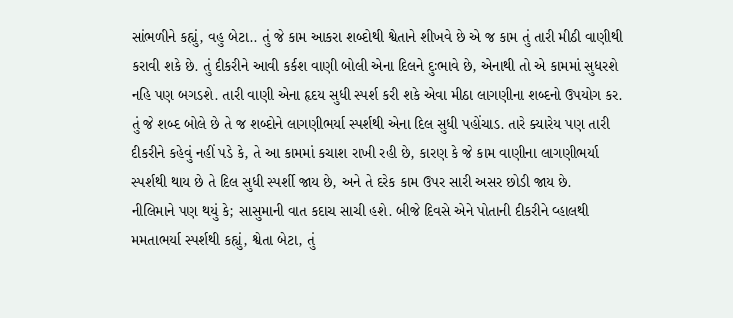સાંભળીને કહ્યું, વહુ બેટા.. તું જે કામ આકરા શબ્દોથી શ્વેતાને શીખવે છે એ જ કામ તું તારી મીઠી વાણીથી કરાવી શકે છે. તું દીકરીને આવી કર્કશ વાણી બોલી એના દિલને દુઃભાવે છે, એનાથી તો એ કામમાં સુધરશે નહિ પણ બગડશે. તારી વાણી એના હૃદય સુધી સ્પર્શ કરી શકે એવા મીઠા લાગણીના શબ્દનો ઉપયોગ કર. તું જે શબ્દ બોલે છે તે જ શબ્દોને લાગણીભર્યા સ્પર્શથી એના દિલ સુધી પહોંચાડ. તારે ક્યારેય પણ તારી દીકરીને કહેવું નહીં પડે કે, તે આ કામમાં કચાશ રાખી રહી છે, કારણ કે જે કામ વાણીના લાગણીભર્યા સ્પર્શથી થાય છે તે દિલ સુધી સ્પર્શી જાય છે, અને તે દરેક કામ ઉપર સારી અસર છોડી જાય છે.
નીલિમાને પણ થયું કે; સાસુમાની વાત કદાચ સાચી હશે. બીજે દિવસે એને પોતાની દીકરીને વ્હાલથી મમતાભર્યા સ્પર્શથી કહ્યું, શ્વેતા બેટા, તું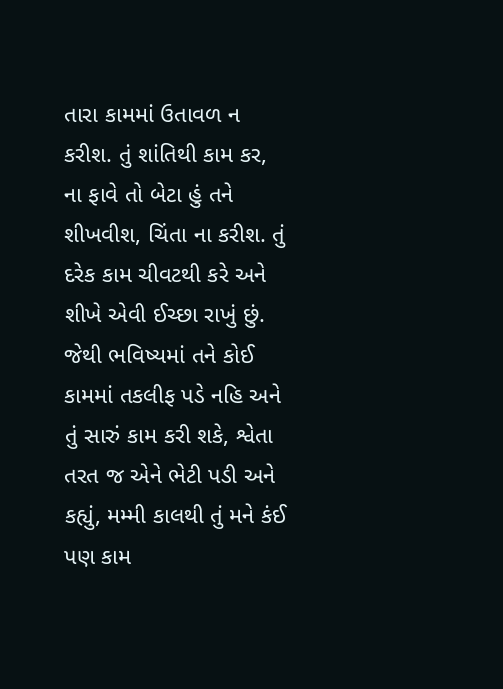તારા કામમાં ઉતાવળ ન કરીશ. તું શાંતિથી કામ કર, ના ફાવે તો બેટા હું તને શીખવીશ, ચિંતા ના કરીશ. તું દરેક કામ ચીવટથી કરે અને શીખે એવી ઈચ્છા રાખું છું. જેથી ભવિષ્યમાં તને કોઈ કામમાં તકલીફ પડે નહિ અને તું સારું કામ કરી શકે, શ્વેતા તરત જ એને ભેટી પડી અને કહ્યું, મમ્મી કાલથી તું મને કંઈ પણ કામ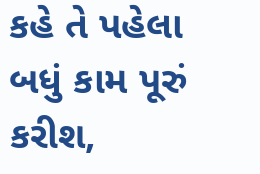કહે તે પહેલા બધું કામ પૂરું કરીશ,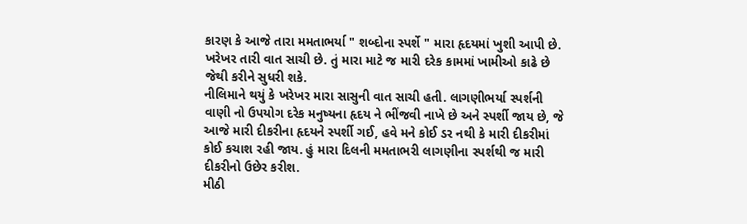કારણ કે આજે તારા મમતાભર્યા " શબ્દોના સ્પર્શે " મારા હૃદયમાં ખુશી આપી છે. ખરેખર તારી વાત સાચી છે. તું મારા માટે જ મારી દરેક કામમાં ખામીઓ કાઢે છે જેથી કરીને સુધરી શકે.
નીલિમાને થયું કે ખરેખર મારા સાસુની વાત સાચી હતી. લાગણીભર્યા સ્પર્શની વાણી નો ઉપયોગ દરેક મનુષ્યના હૃદય ને ભીંજવી નાખે છે અને સ્પર્શી જાય છે, જે આજે મારી દીકરીના હૃદયને સ્પર્શી ગઈ, હવે મને કોઈ ડર નથી કે મારી દીકરીમાં કોઈ કચાશ રહી જાય. હું મારા દિલની મમતાભરી લાગણીના સ્પર્શથી જ મારી દીકરીનો ઉછેર કરીશ.
મીઠી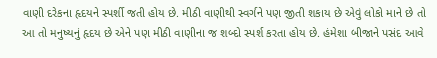વાણી દરેકના હૃદયને સ્પર્શી જતી હોય છે. મીઠી વાણીથી સ્વર્ગને પણ જીતી શકાય છે એવું લોકો માને છે તો આ તો મનુષ્યનું હૃદય છે એને પણ મીઠી વાણીના જ શબ્દો સ્પર્શ કરતા હોય છે. હંમેશા બીજાને પસંદ આવે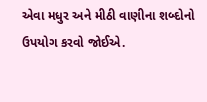એવા મધુર અને મીઠી વાણીના શબ્દોનો ઉપયોગ કરવો જોઈએ.